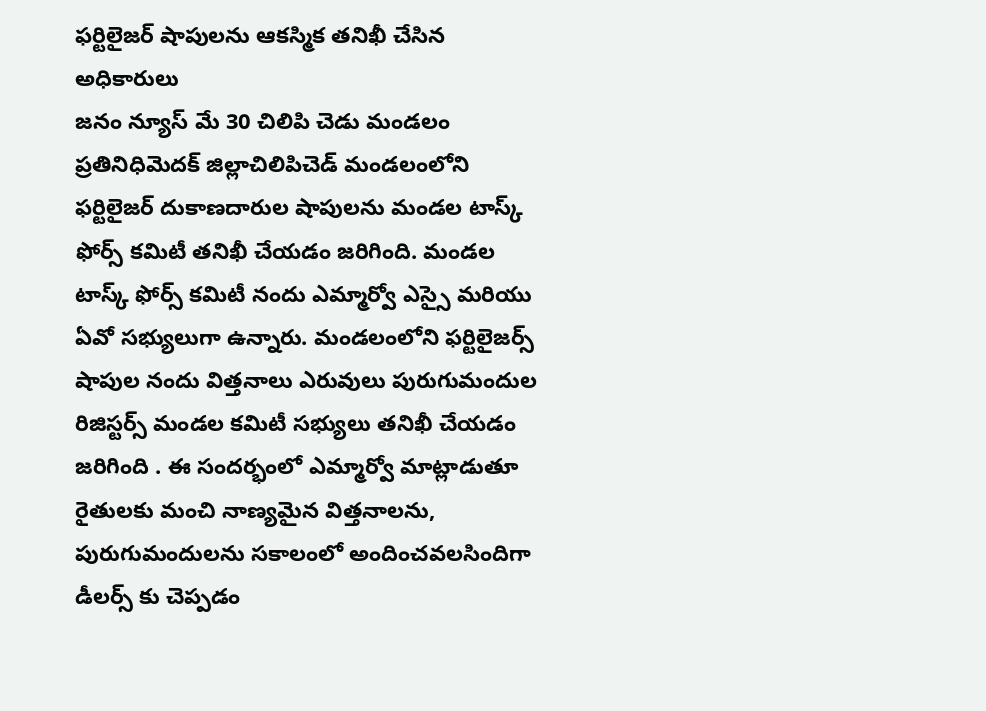ఫర్టిలైజర్ షాపులను ఆకస్మిక తనిఖీ చేసిన అధికారులు
జనం న్యూస్ మే 30 చిలిపి చెడు మండలం ప్రతినిధిమెదక్ జిల్లాచిలిపిచెడ్ మండలంలోని ఫర్టిలైజర్ దుకాణదారుల షాపులను మండల టాస్క్ ఫోర్స్ కమిటీ తనిఖీ చేయడం జరిగింది. మండల టాస్క్ ఫోర్స్ కమిటీ నందు ఎమ్మార్వో ఎస్సై మరియు ఏవో సభ్యులుగా ఉన్నారు. మండలంలోని ఫర్టిలైజర్స్ షాపుల నందు విత్తనాలు ఎరువులు పురుగుమందుల రిజిస్టర్స్ మండల కమిటీ సభ్యులు తనిఖీ చేయడం జరిగింది . ఈ సందర్భంలో ఎమ్మార్వో మాట్లాడుతూ రైతులకు మంచి నాణ్యమైన విత్తనాలను, పురుగుమందులను సకాలంలో అందించవలసిందిగా డీలర్స్ కు చెప్పడం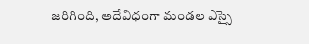జరిగింది, అదేవిధంగా మండల ఎస్సై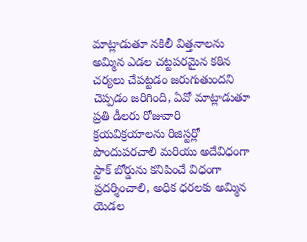మాట్లాడుతూ నకిలీ విత్తనాలను అమ్మిన ఎడల చట్టపరమైన కఠిన చర్యలు చేపట్టడం జరుగుతుందని చెప్పడం జరిగింది, ఏవో మాట్లాడుతూ ప్రతి డీలరు రోజువారి క్రయవిక్రయాలను రిజిస్టర్లో పొందుపరచాలి మరియు అదేవిధంగా స్టాక్ బోర్డును కనిపించే విధంగా ప్రదర్శించాలి, అధిక ధరలకు అమ్మిన యెడల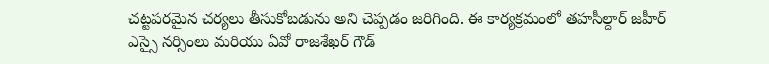చట్టపరమైన చర్యలు తీసుకోబడును అని చెప్పడం జరిగింది. ఈ కార్యక్రమంలో తహసీల్దార్ జహీర్ ఎస్సై నర్సింలు మరియు ఏవో రాజశేఖర్ గౌడ్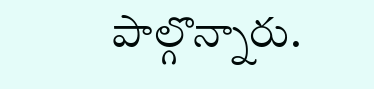పాల్గొన్నారు.